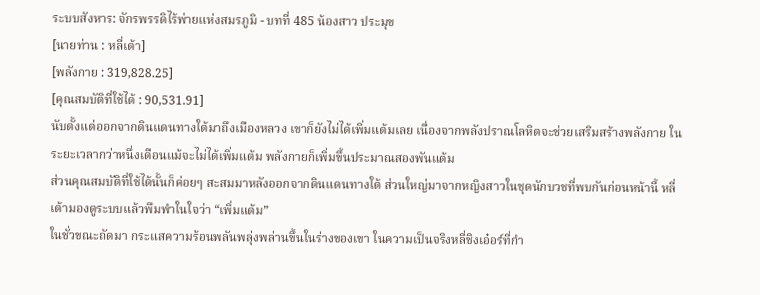ระบบสังหาร: จักรพรรดิไร้พ่ายแห่งสมรภูมิ - บทที่ 485 น้องสาว ประมุข
[นายท่าน : หลี่เต้า]
[พลังกาย : 319,828.25]
[คุณสมบัติที่ใช้ได้ : 90,531.91]
นับตั้งแต่ออกจากดินแดนทางใต้มาถึงเมืองหลวง เขาก็ยังไม่ได้เพิ่มแต้มเลย เนื่องจากพลังปราณโลหิตจะช่วยเสริมสร้างพลังกาย ในระยะเวลากว่าหนึ่งเดือนแม้จะไม่ได้เพิ่มแต้ม พลังกายก็เพิ่มขึ้นประมาณสองพันแต้ม
ส่วนคุณสมบัติที่ใช้ได้นั้นก็ค่อยๆ สะสมมาหลังออกจากดินแดนทางใต้ ส่วนใหญ่มาจากหญิงสาวในชุดนักบวชที่พบกันก่อนหน้านี้ หลี่เต้ามองดูระบบแล้วพึมพำในใจว่า “เพิ่มแต้ม”
ในชั่วขณะถัดมา กระแสความร้อนพลันพลุ่งพล่านขึ้นในร่างของเขา ในความเป็นจริงหลี่ชิงเอ๋อร์ที่กำ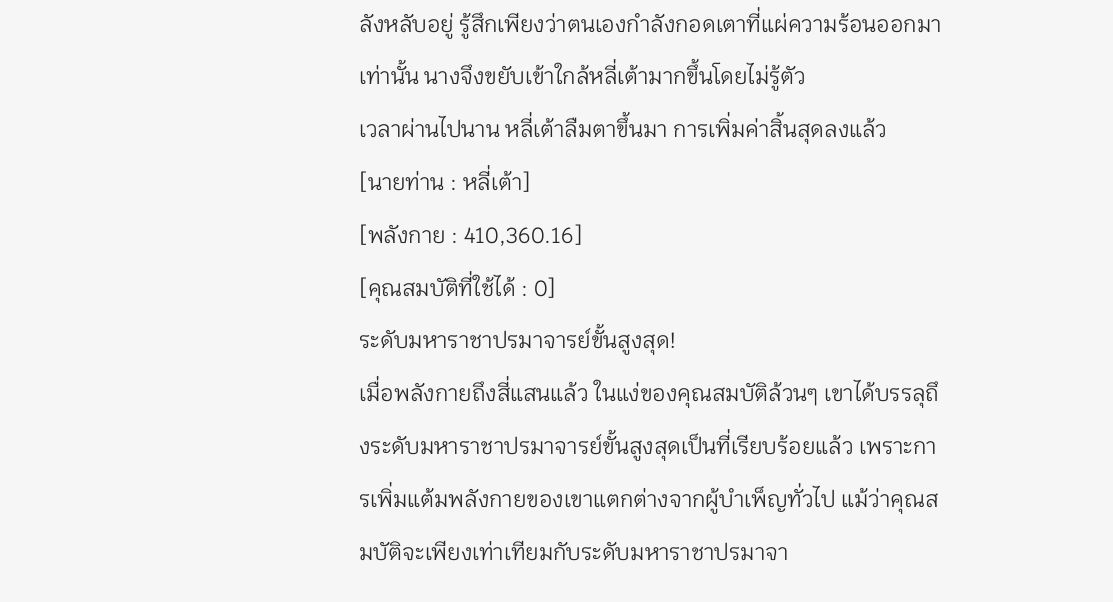ลังหลับอยู่ รู้สึกเพียงว่าตนเองกำลังกอดเตาที่แผ่ความร้อนออกมาเท่านั้น นางจึงขยับเข้าใกล้หลี่เต้ามากขึ้นโดยไม่รู้ตัว
เวลาผ่านไปนาน หลี่เต้าลืมตาขึ้นมา การเพิ่มค่าสิ้นสุดลงแล้ว
[นายท่าน : หลี่เต้า]
[พลังกาย : 410,360.16]
[คุณสมบัติที่ใช้ได้ : 0]
ระดับมหาราชาปรมาจารย์ขั้นสูงสุด!
เมื่อพลังกายถึงสี่แสนแล้ว ในแง่ของคุณสมบัติล้วนๆ เขาได้บรรลุถึงระดับมหาราชาปรมาจารย์ขั้นสูงสุดเป็นที่เรียบร้อยแล้ว เพราะการเพิ่มแต้มพลังกายของเขาแตกต่างจากผู้บำเพ็ญทั่วไป แม้ว่าคุณสมบัติจะเพียงเท่าเทียมกับระดับมหาราชาปรมาจา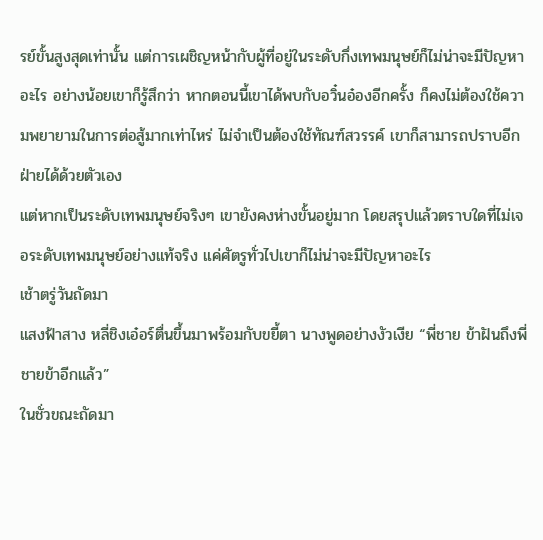รย์ขั้นสูงสุดเท่านั้น แต่การเผชิญหน้ากับผู้ที่อยู่ในระดับกึ่งเทพมนุษย์ก็ไม่น่าจะมีปัญหาอะไร อย่างน้อยเขาก็รู้สึกว่า หากตอนนี้เขาได้พบกับอวิ๋นอ๋องอีกครั้ง ก็คงไม่ต้องใช้ความพยายามในการต่อสู้มากเท่าไหร่ ไม่จำเป็นต้องใช้ทัณฑ์สวรรค์ เขาก็สามารถปราบอีกฝ่ายได้ด้วยตัวเอง
แต่หากเป็นระดับเทพมนุษย์จริงๆ เขายังคงห่างขั้นอยู่มาก โดยสรุปแล้วตราบใดที่ไม่เจอระดับเทพมนุษย์อย่างแท้จริง แค่ศัตรูทั่วไปเขาก็ไม่น่าจะมีปัญหาอะไร
เช้าตรู่วันถัดมา
แสงฟ้าสาง หลี่ชิงเอ๋อร์ตื่นขึ้นมาพร้อมกับขยี้ตา นางพูดอย่างงัวเงีย “พี่ชาย ข้าฝันถึงพี่ชายข้าอีกแล้ว”
ในชั่วขณะถัดมา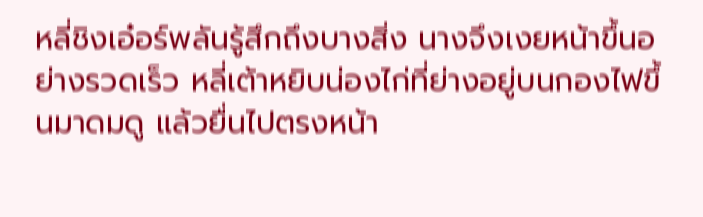หลี่ชิงเอ๋อร์พลันรู้สึกถึงบางสิ่ง นางจึงเงยหน้าขึ้นอย่างรวดเร็ว หลี่เต้าหยิบน่องไก่ที่ย่างอยู่บนกองไฟขึ้นมาดมดู แล้วยื่นไปตรงหน้า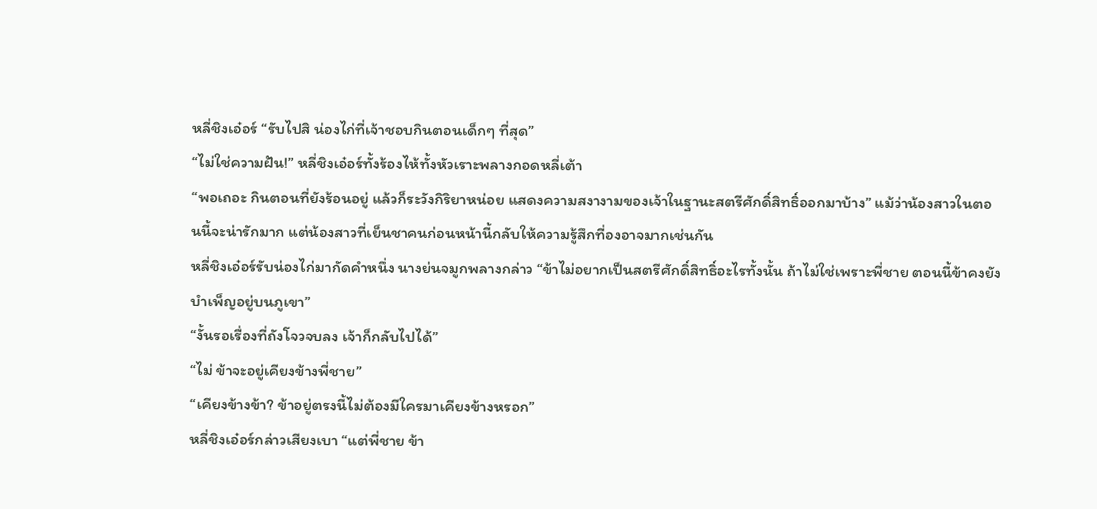หลี่ชิงเอ๋อร์ “รับไปสิ น่องไก่ที่เจ้าชอบกินตอนเด็กๆ ที่สุด”
“ไม่ใช่ความฝัน!” หลี่ชิงเอ๋อร์ทั้งร้องไห้ทั้งหัวเราะพลางกอดหลี่เต้า
“พอเถอะ กินตอนที่ยังร้อนอยู่ แล้วก็ระวังกิริยาหน่อย แสดงความสงางามของเจ้าในฐานะสตรีศักดิ์สิทธิ์ออกมาบ้าง” แม้ว่าน้องสาวในตอนนี้จะน่ารักมาก แต่น้องสาวที่เย็นชาคนก่อนหน้านี้กลับให้ความรู้สึกที่องอาจมากเช่นกัน
หลี่ชิงเอ๋อร์รับน่องไก่มากัดคำหนึ่ง นางย่นจมูกพลางกล่าว “ข้าไม่อยากเป็นสตรีศักดิ์สิทธิ์อะไรทั้งนั้น ถ้าไม่ใช่เพราะพี่ชาย ตอนนี้ข้าคงยังบำเพ็ญอยู่บนภูเขา”
“งั้นรอเรื่องที่ถังโจวจบลง เจ้าก็กลับไปได้”
“ไม่ ข้าจะอยู่เคียงข้างพี่ชาย”
“เคียงข้างข้า? ข้าอยู่ตรงนี้ไม่ต้องมีใครมาเคียงข้างหรอก”
หลี่ชิงเอ๋อร์กล่าวเสียงเบา “แต่พี่ชาย ข้า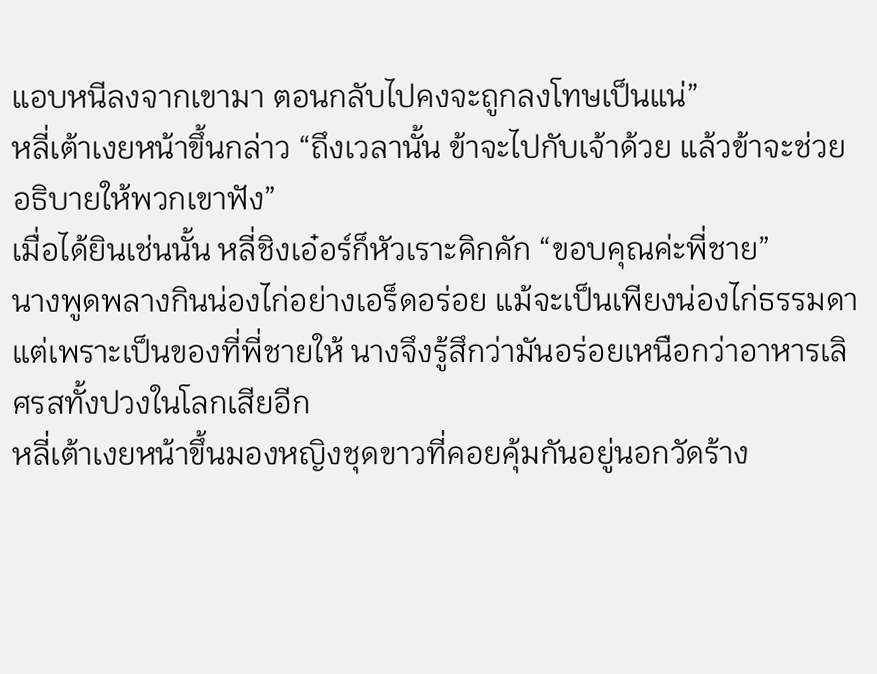แอบหนีลงจากเขามา ตอนกลับไปคงจะถูกลงโทษเป็นแน่”
หลี่เต้าเงยหน้าขึ้นกล่าว “ถึงเวลานั้น ข้าจะไปกับเจ้าด้วย แล้วข้าจะช่วยอธิบายให้พวกเขาฟัง”
เมื่อได้ยินเช่นนั้น หลี่ชิงเอ๋อร์ก็หัวเราะคิกคัก “ขอบคุณค่ะพี่ชาย”
นางพูดพลางกินน่องไก่อย่างเอร็ดอร่อย แม้จะเป็นเพียงน่องไก่ธรรมดา แต่เพราะเป็นของที่พี่ชายให้ นางจึงรู้สึกว่ามันอร่อยเหนือกว่าอาหารเลิศรสทั้งปวงในโลกเสียอีก
หลี่เต้าเงยหน้าขึ้นมองหญิงชุดขาวที่คอยคุ้มกันอยู่นอกวัดร้าง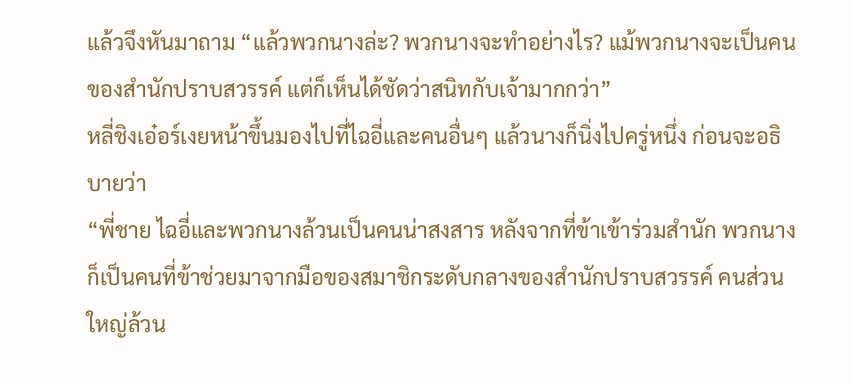แล้วจึงหันมาถาม “แล้วพวกนางล่ะ? พวกนางจะทำอย่างไร? แม้พวกนางจะเป็นคนของสำนักปราบสวรรค์ แต่ก็เห็นได้ชัดว่าสนิทกับเจ้ามากกว่า”
หลี่ชิงเอ๋อร์เงยหน้าขึ้นมองไปที่ไฉอี่และคนอื่นๆ แล้วนางก็นิ่งไปครู่หนึ่ง ก่อนจะอธิบายว่า
“พี่ชาย ไฉอี่และพวกนางล้วนเป็นคนน่าสงสาร หลังจากที่ข้าเข้าร่วมสำนัก พวกนางก็เป็นคนที่ข้าช่วยมาจากมือของสมาชิกระดับกลางของสำนักปราบสวรรค์ คนส่วนใหญ่ล้วน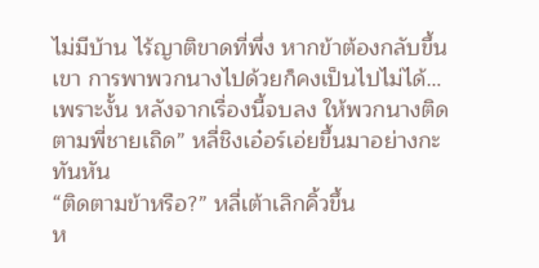ไม่มีบ้าน ไร้ญาติขาดที่พึ่ง หากข้าต้องกลับขึ้นเขา การพาพวกนางไปด้วยก็คงเป็นไปไม่ได้… เพราะงั้น หลังจากเรื่องนี้จบลง ให้พวกนางติดตามพี่ชายเถิด” หลี่ชิงเอ๋อร์เอ่ยขึ้นมาอย่างกะทันหัน
“ติดตามข้าหรือ?” หลี่เต้าเลิกคิ้วขึ้น
ห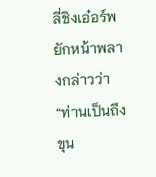ลี่ชิงเอ๋อร์พยักหน้าพลางกล่าวว่า “ท่านเป็นถึงขุน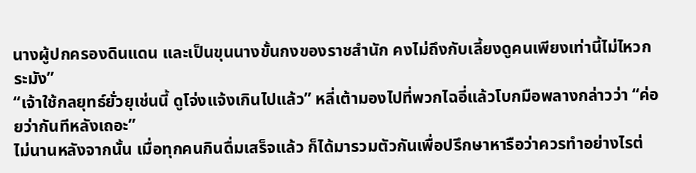นางผู้ปกครองดินแดน และเป็นขุนนางขั้นกงของราชสำนัก คงไม่ถึงกับเลี้ยงดูคนเพียงเท่านี้ไม่ไหวกระมัง”
“เจ้าใช้กลยุทธ์ยั่วยุเช่นนี้ ดูโจ่งแจ้งเกินไปแล้ว” หลี่เต้ามองไปที่พวกไฉอี่แล้วโบกมือพลางกล่าวว่า “ค่อยว่ากันทีหลังเถอะ”
ไม่นานหลังจากนั้น เมื่อทุกคนกินดื่มเสร็จแล้ว ก็ได้มารวมตัวกันเพื่อปรึกษาหารือว่าควรทำอย่างไรต่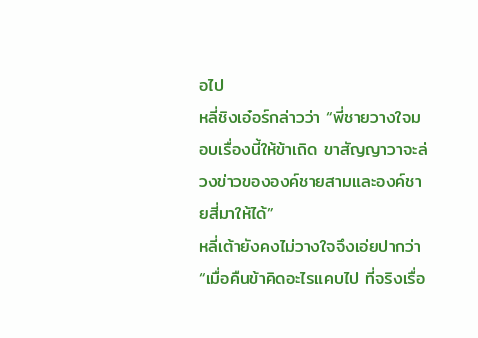อไป
หลี่ชิงเอ๋อร์กล่าวว่า “พี่ชายวางใจมอบเรื่องนี้ให้ข้าเถิด ขาสัญญาวาจะล่วงข่าวขององค์ชายสามและองค์ชายสี่มาให้ได้”
หลี่เต้ายังคงไม่วางใจจึงเอ่ยปากว่า “เมื่อคืนข้าคิดอะไรแคบไป ที่จริงเรื่อ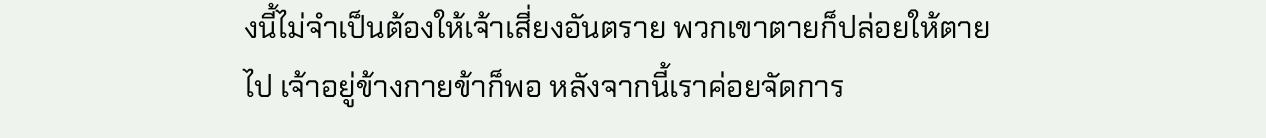งนี้ไม่จำเป็นต้องให้เจ้าเสี่ยงอันตราย พวกเขาตายก็ปล่อยให้ตายไป เจ้าอยู่ข้างกายข้าก็พอ หลังจากนี้เราค่อยจัดการ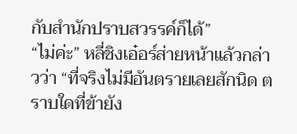กับสำนักปราบสวรรค์ก็ได้”
“ไม่ค่ะ” หลี่ชิงเอ๋อร์ส่ายหน้าแล้วกล่าวว่า “ที่จริงไม่มีอันตรายเลยสักนิด ตราบใดที่ข้ายัง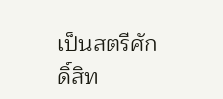เป็นสตรีศักดิ์สิท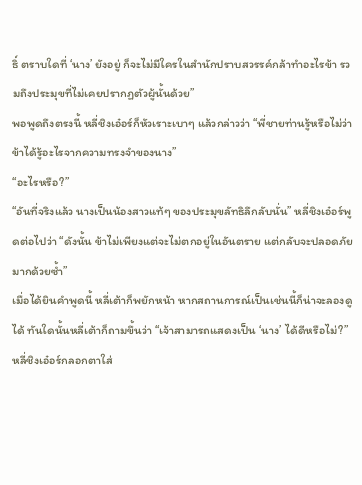ธิ์ ตราบใดที่ ‘นาง’ ยังอยู่ ก็จะไม่มีใครในสำนักปราบสวรรค์กล้าทำอะไรข้า รวมถึงประมุขที่ไม่เคยปรากฏตัวผู้นั้นด้วย”
พอพูดถึงตรงนี้ หลี่ชิงเอ๋อร์ก็หัวเราะเบาๆ แล้วกล่าวว่า “พี่ชายท่านรู้หรือไม่ว่าข้าได้รู้อะไรจากความทรงจำของนาง”
“อะไรหรือ?”
“อันที่จริงแล้ว นางเป็นน้องสาวแท้ๆ ของประมุขลัทธิลึกลับนั่น” หลี่ชิงเอ๋อร์พูดต่อไปว่า “ดังนั้น ข้าไม่เพียงแต่จะไม่ตกอยู่ในอันตราย แต่กลับจะปลอดภัยมากด้วยซ้ำ”
เมื่อได้ยินคำพูดนี้ หลี่เต้าก็พยักหน้า หากสถานการณ์เป็นเช่นนี้ก็น่าจะลองดูได้ ทันใดนั้นหลี่เต้าก็ถามขึ้นว่า “เจ้าสามารถแสดงเป็น ‘นาง’ ได้ดีหรือไม่?”
หลี่ชิงเอ๋อร์กลอกตาใส่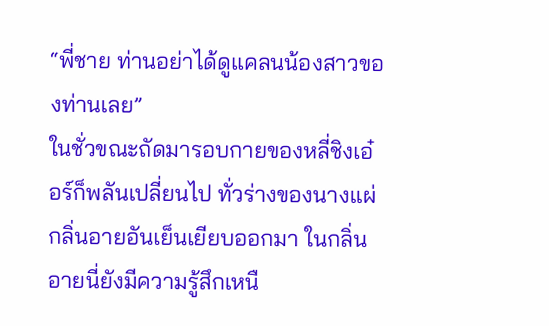“พี่ชาย ท่านอย่าได้ดูแคลนน้องสาวของท่านเลย”
ในชั่วขณะถัดมารอบกายของหลี่ชิงเอ๋อร์ก็พลันเปลี่ยนไป ทั่วร่างของนางแผ่กลิ่นอายอันเย็นเยียบออกมา ในกลิ่นอายนี่ยังมีความรู้สึกเหนื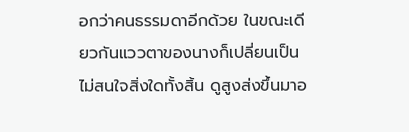อกว่าคนธรรมดาอีกด้วย ในขณะเดียวกันแววตาของนางก็เปลี่ยนเป็นไม่สนใจสิ่งใดทั้งสิ้น ดูสูงส่งขึ้นมาอ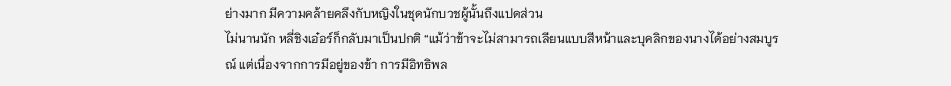ย่างมาก มีความคล้ายคลึงกับหญิงในชุดนักบวชผู้นั้นถึงแปดส่วน
ไม่นานนัก หลี่ชิงเอ๋อร์ก็กลับมาเป็นปกติ “แม้ว่าข้าจะไม่สามารถเลียนแบบสีหน้าและบุคลิกของนางได้อย่างสมบูรณ์ แต่เนื่องจากการมีอยู่ของข้า การมีอิทธิพล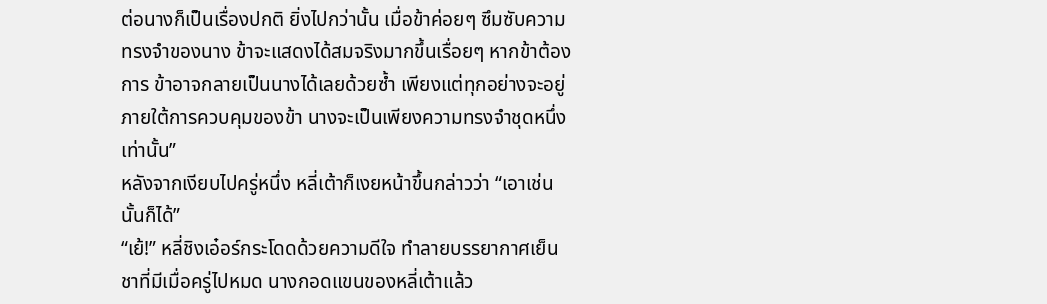ต่อนางก็เป็นเรื่องปกติ ยิ่งไปกว่านั้น เมื่อข้าค่อยๆ ซึมซับความทรงจำของนาง ข้าจะแสดงได้สมจริงมากขึ้นเรื่อยๆ หากข้าต้องการ ข้าอาจกลายเป็นนางได้เลยด้วยซ้ำ เพียงแต่ทุกอย่างจะอยู่ภายใต้การควบคุมของข้า นางจะเป็นเพียงความทรงจำชุดหนึ่งเท่านั้น”
หลังจากเงียบไปครู่หนึ่ง หลี่เต้าก็เงยหน้าขึ้นกล่าวว่า “เอาเช่นนั้นก็ได้”
“เย้!” หลี่ชิงเอ๋อร์กระโดดด้วยความดีใจ ทำลายบรรยากาศเย็นชาที่มีเมื่อครู่ไปหมด นางกอดแขนของหลี่เต้าแล้ว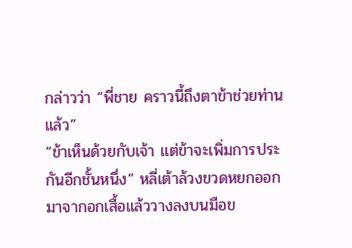กล่าวว่า “พี่ชาย คราวนี้ถึงตาข้าช่วยท่านแล้ว”
“ข้าเห็นด้วยกับเจ้า แต่ข้าจะเพิ่มการประกันอีกชั้นหนึ่ง” หลี่เต้าล้วงขวดหยกออกมาจากอกเสื้อแล้ววางลงบนมือข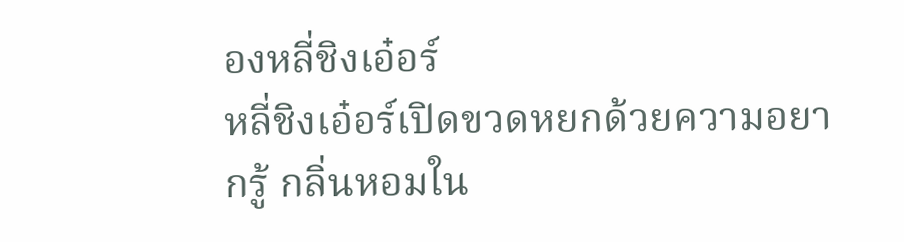องหลี่ชิงเอ๋อร์
หลี่ชิงเอ๋อร์เปิดขวดหยกด้วยความอยากรู้ กลิ่นหอมใน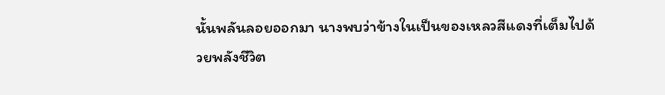นั้นพลันลอยออกมา นางพบว่าข้างในเป็นของเหลวสีแดงที่เต็มไปด้วยพลังชีวิต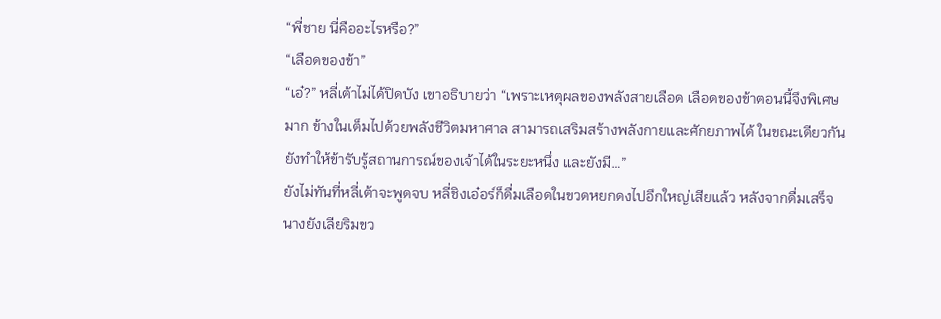“พี่ชาย นี่คืออะไรหรือ?”
“เลือดของข้า”
“เอ๋?” หลี่เต้าไม่ได้ปิดบัง เขาอธิบายว่า “เพราะเหตุผลของพลังสายเลือด เลือดของข้าตอนนี้จึงพิเศษมาก ข้างในเต็มไปด้วยพลังชีวิตมหาศาล สามารถเสริมสร้างพลังกายและศักยภาพได้ ในขณะเดียวกัน ยังทำให้ข้ารับรู้สถานการณ์ของเจ้าได้ในระยะหนึ่ง และยังมี…”
ยังไม่ทันที่หลี่เต้าจะพูดจบ หลี่ชิงเอ๋อร์ก็ดื่มเลือดในขวดหยกดงไปอึกใหญ่เสียแล้ว หลังจากดื่มเสร็จนางยังเลียริมขว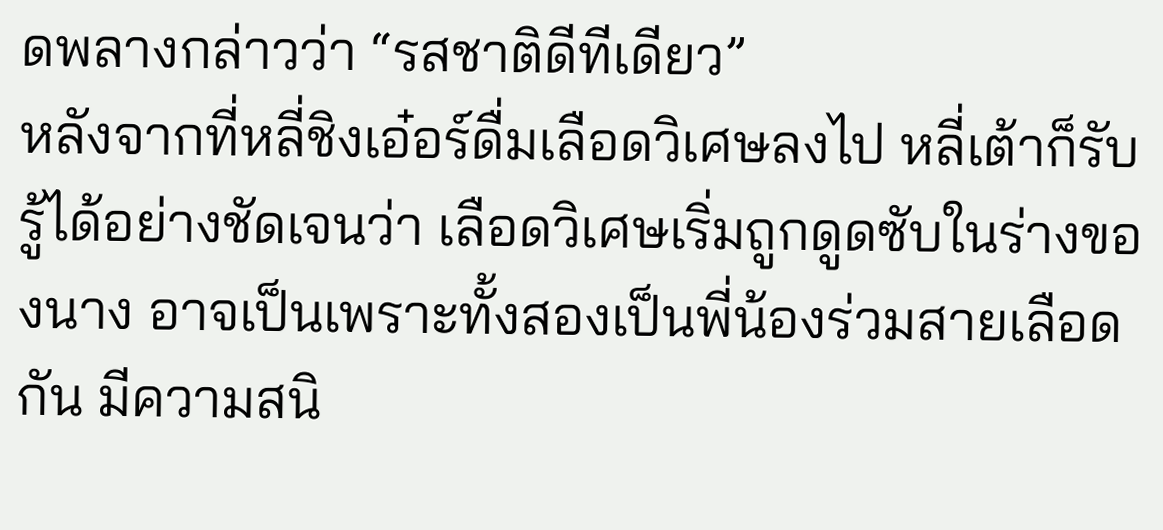ดพลางกล่าวว่า “รสชาติดีทีเดียว”
หลังจากที่หลี่ชิงเอ๋อร์ดื่มเลือดวิเศษลงไป หลี่เต้าก็รับรู้ได้อย่างชัดเจนว่า เลือดวิเศษเริ่มถูกดูดซับในร่างของนาง อาจเป็นเพราะทั้งสองเป็นพี่น้องร่วมสายเลือดกัน มีความสนิ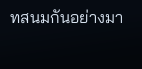ทสนมกันอย่างมา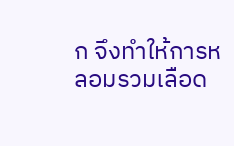ก จึงทำให้การหลอมรวมเลือด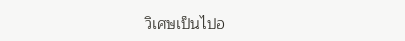วิเศษเป็นไปอ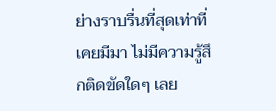ย่างราบรื่นที่สุดเท่าที่เคยมีมา ไม่มีความรู้สึกติดขัดใดๆ เลย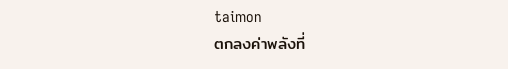taimon
ตกลงค่าพลังที่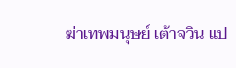ฆ่าเทพมนุษย์ เต้าจวิน แป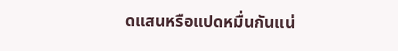ดแสนหรือแปดหมื่นกันแน่